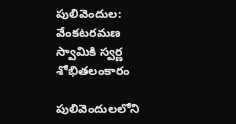పులివెందుల: వేంకటరమణ స్వామికి స్వర్ణ శోభితలంకారం

పులివెందులలోని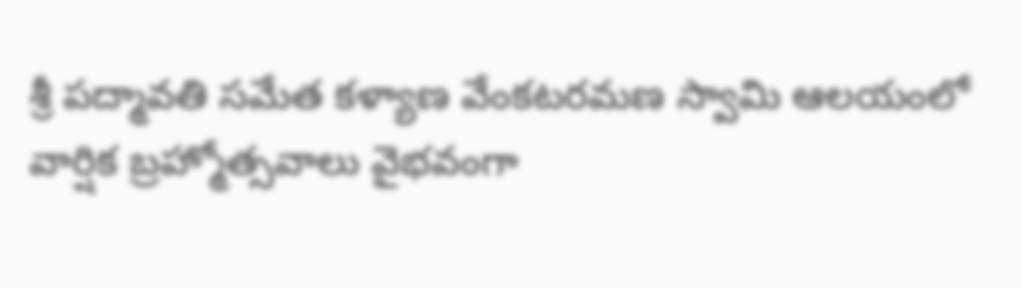శ్రీ పద్మావతి సమేత కళ్యాణ వేంకటరమణ స్వామి ఆలయంలో వార్షిక బ్రహ్మోత్సవాలు వైభవంగా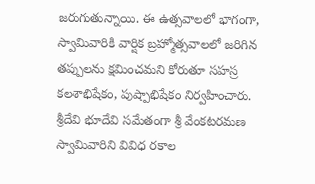జరుగుతున్నాయి. ఈ ఉత్సవాలలో భాగంగా, స్వామివారికి వార్షిక బ్రహ్మోత్సవాలలో జరిగిన తప్పులను క్షమించమని కోరుతూ సహస్ర కలశాభిషేకం, పుష్పాభిషేకం నిర్వహించారు. శ్రీదేవి భూదేవి సమేతంగా శ్రీ వేంకటరమణ స్వామివారిని వివిధ రకాల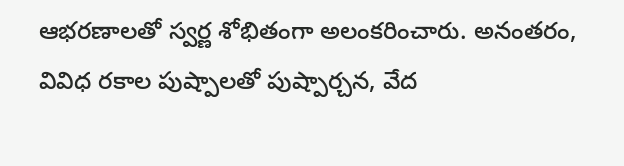ఆభరణాలతో స్వర్ణ శోభితంగా అలంకరించారు. అనంతరం, వివిధ రకాల పుష్పాలతో పుష్పార్చన, వేద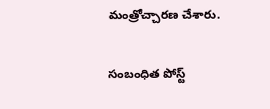మంత్రోచ్చారణ చేశారు.

సంబంధిత పోస్ట్